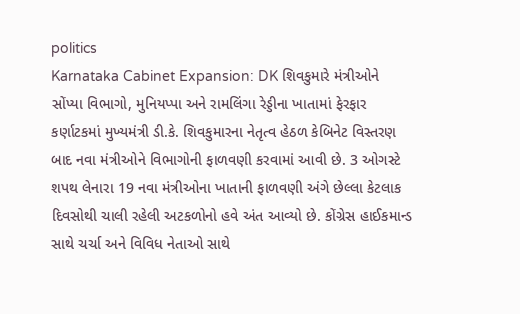politics
Karnataka Cabinet Expansion: DK શિવકુમારે મંત્રીઓને સોંપ્યા વિભાગો, મુનિયપ્પા અને રામલિંગા રેડ્ડીના ખાતામાં ફેરફાર
કર્ણાટકમાં મુખ્યમંત્રી ડી.કે. શિવકુમારના નેતૃત્વ હેઠળ કેબિનેટ વિસ્તરણ બાદ નવા મંત્રીઓને વિભાગોની ફાળવણી કરવામાં આવી છે. 3 ઓગસ્ટે શપથ લેનારા 19 નવા મંત્રીઓના ખાતાની ફાળવણી અંગે છેલ્લા કેટલાક દિવસોથી ચાલી રહેલી અટકળોનો હવે અંત આવ્યો છે. કોંગ્રેસ હાઈકમાન્ડ સાથે ચર્ચા અને વિવિધ નેતાઓ સાથે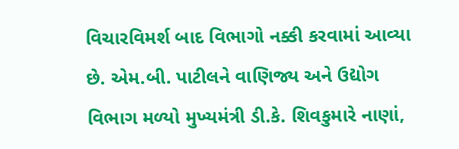વિચારવિમર્શ બાદ વિભાગો નક્કી કરવામાં આવ્યા છે. એમ.બી. પાટીલને વાણિજ્ય અને ઉદ્યોગ વિભાગ મળ્યો મુખ્યમંત્રી ડી.કે. શિવકુમારે નાણાં,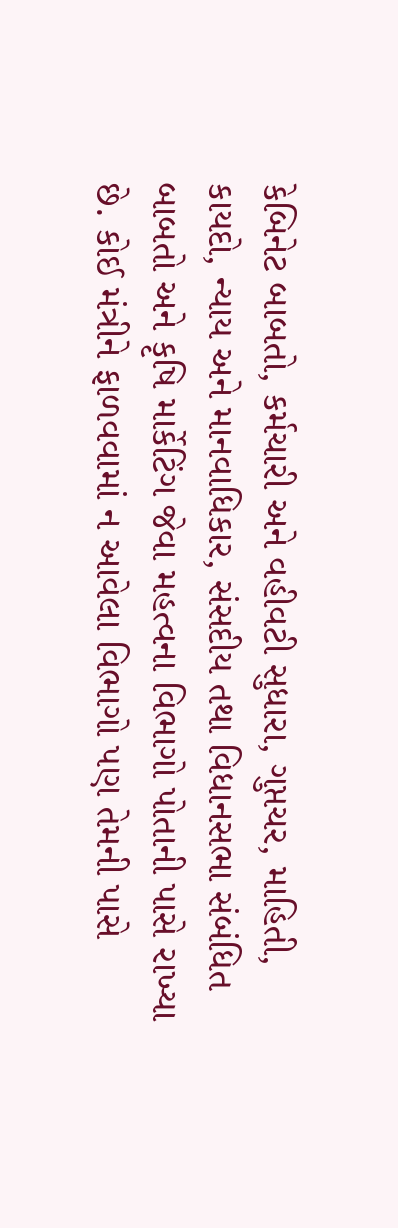કેબિનેટ બાબતો, કર્મચારી અને વહીવટી સુધારા, ગુપ્તચર, માહિતી, કાયદો, ન્યાય અને માનવાધિકાર, સંસદીય તથા વિધાનસભા સંબંધિત બાબતો અને કૃષિ માર્કેટિંગ જેવા મહત્વના વિભાગો પોતાની પાસે રાખ્યા છે. કોઈ મંત્રીને ફાળવવામાં ન આવેલા વિભાગો પણ તેમની પાસે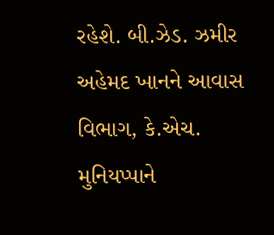રહેશે. બી.ઝેડ. ઝમીર અહેમદ ખાનને આવાસ વિભાગ, કે.એચ. મુનિયપ્પાને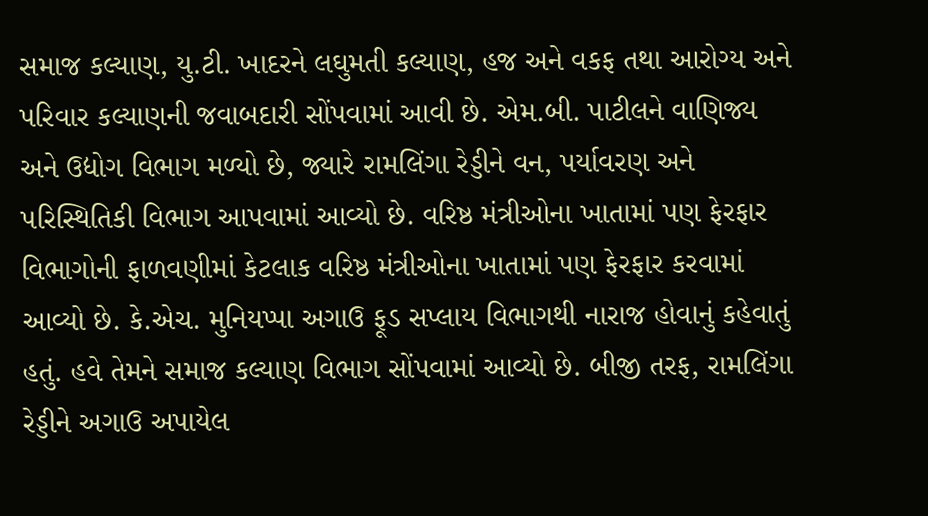સમાજ કલ્યાણ, યુ.ટી. ખાદરને લઘુમતી કલ્યાણ, હજ અને વકફ તથા આરોગ્ય અને પરિવાર કલ્યાણની જવાબદારી સોંપવામાં આવી છે. એમ.બી. પાટીલને વાણિજ્ય અને ઉદ્યોગ વિભાગ મળ્યો છે, જ્યારે રામલિંગા રેડ્ડીને વન, પર્યાવરણ અને પરિસ્થિતિકી વિભાગ આપવામાં આવ્યો છે. વરિષ્ઠ મંત્રીઓના ખાતામાં પણ ફેરફાર વિભાગોની ફાળવણીમાં કેટલાક વરિષ્ઠ મંત્રીઓના ખાતામાં પણ ફેરફાર કરવામાં આવ્યો છે. કે.એચ. મુનિયપ્પા અગાઉ ફૂડ સપ્લાય વિભાગથી નારાજ હોવાનું કહેવાતું હતું. હવે તેમને સમાજ કલ્યાણ વિભાગ સોંપવામાં આવ્યો છે. બીજી તરફ, રામલિંગા રેડ્ડીને અગાઉ અપાયેલ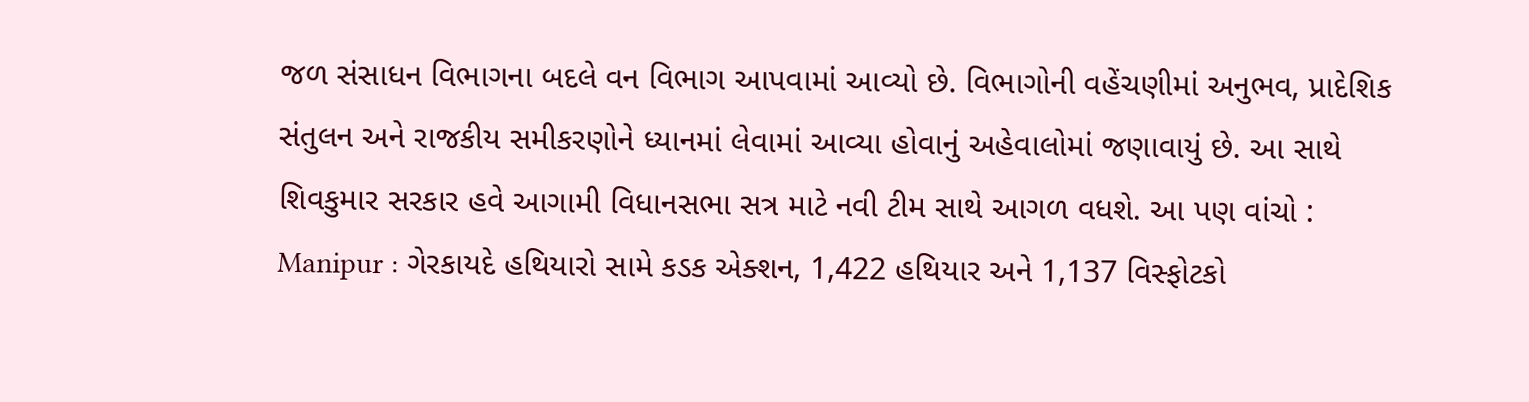જળ સંસાધન વિભાગના બદલે વન વિભાગ આપવામાં આવ્યો છે. વિભાગોની વહેંચણીમાં અનુભવ, પ્રાદેશિક સંતુલન અને રાજકીય સમીકરણોને ધ્યાનમાં લેવામાં આવ્યા હોવાનું અહેવાલોમાં જણાવાયું છે. આ સાથે શિવકુમાર સરકાર હવે આગામી વિધાનસભા સત્ર માટે નવી ટીમ સાથે આગળ વધશે. આ પણ વાંચો : Manipur : ગેરકાયદે હથિયારો સામે કડક એક્શન, 1,422 હથિયાર અને 1,137 વિસ્ફોટકો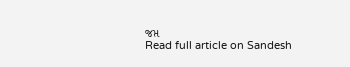જપ્ત
Read full article on Sandesh